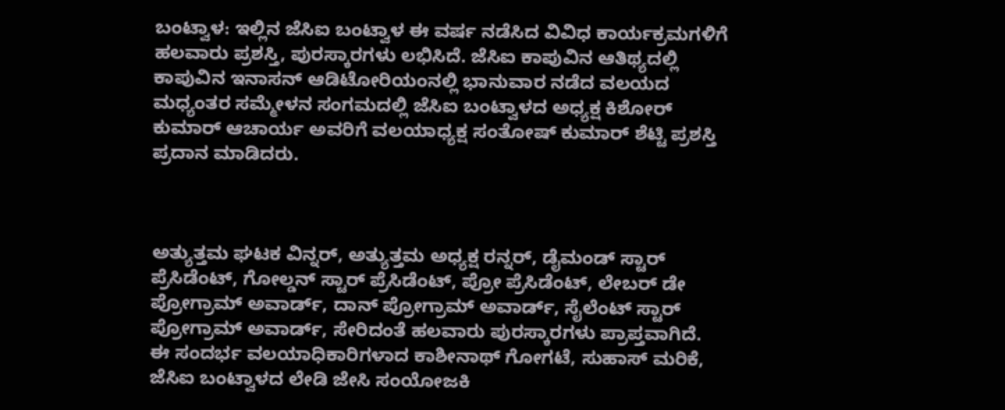ಬಂಟ್ವಾಳ: ಇಲ್ಲಿನ ಜೆಸಿಐ ಬಂಟ್ವಾಳ ಈ ವರ್ಷ ನಡೆಸಿದ ವಿವಿಧ ಕಾರ್ಯಕ್ರಮಗಳಿಗೆ ಹಲವಾರು ಪ್ರಶಸ್ತಿ, ಪುರಸ್ಕಾರಗಳು ಲಭಿಸಿದೆ. ಜೆಸಿಐ ಕಾಪುವಿನ ಆತಿಥ್ಯದಲ್ಲಿ ಕಾಪುವಿನ ಇನಾಸನ್ ಆಡಿಟೋರಿಯಂನಲ್ಲಿ ಭಾನುವಾರ ನಡೆದ ವಲಯದ ಮಧ್ಯಂತರ ಸಮ್ಮೇಳನ ಸಂಗಮದಲ್ಲಿ ಜೆಸಿಐ ಬಂಟ್ವಾಳದ ಅಧ್ಯಕ್ಷ ಕಿಶೋರ್ ಕುಮಾರ್ ಆಚಾರ್ಯ ಅವರಿಗೆ ವಲಯಾಧ್ಯಕ್ಷ ಸಂತೋಷ್ ಕುಮಾರ್ ಶೆಟ್ಟಿ ಪ್ರಶಸ್ತಿ ಪ್ರದಾನ ಮಾಡಿದರು.



ಅತ್ಯುತ್ತಮ ಘಟಕ ವಿನ್ನರ್, ಅತ್ಯುತ್ತಮ ಅಧ್ಯಕ್ಷ ರನ್ನರ್, ಡೈಮಂಡ್ ಸ್ಟಾರ್ ಪ್ರೆಸಿಡೆಂಟ್, ಗೋಲ್ಡನ್ ಸ್ಟಾರ್ ಪ್ರೆಸಿಡೆಂಟ್, ಪ್ರೋ ಪ್ರೆಸಿಡೆಂಟ್, ಲೇಬರ್ ಡೇ ಪ್ರೋಗ್ರಾಮ್ ಅವಾರ್ಡ್, ದಾನ್ ಪ್ರೋಗ್ರಾಮ್ ಅವಾರ್ಡ್, ಸೈಲೆಂಟ್ ಸ್ಟಾರ್ ಪ್ರೋಗ್ರಾಮ್ ಅವಾರ್ಡ್, ಸೇರಿದಂತೆ ಹಲವಾರು ಪುರಸ್ಕಾರಗಳು ಪ್ರಾಪ್ತವಾಗಿದೆ.
ಈ ಸಂದರ್ಭ ವಲಯಾಧಿಕಾರಿಗಳಾದ ಕಾಶೀನಾಥ್ ಗೋಗಟೆ, ಸುಹಾಸ್ ಮರಿಕೆ, ಜೆಸಿಐ ಬಂಟ್ವಾಳದ ಲೇಡಿ ಜೇಸಿ ಸಂಯೋಜಕಿ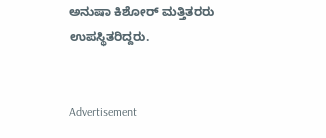ಅನುಷಾ ಕಿಶೋರ್ ಮತ್ತಿತರರು ಉಪಸ್ಥಿತರಿದ್ದರು.


Advertisement